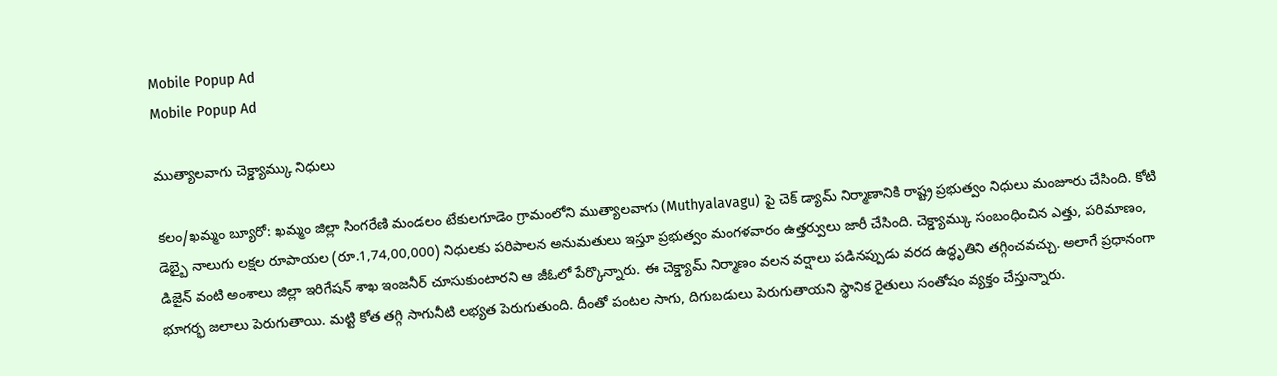Mobile Popup Ad
Mobile Popup Ad

ముత్యాలవాగు చెక్డ్యామ్కు నిధులు

కలం/ఖమ్మం బ్యూరో: ఖమ్మం జిల్లా సింగరేణి మండలం టేకులగూడెం గ్రామంలోని ముత్యాలవాగు (Muthyalavagu) పై చెక్ డ్యామ్ నిర్మాణానికి రాష్ట్ర ప్రభుత్వం నిధులు మంజూరు చేసింది. కోటి డెబ్బై నాలుగు లక్షల రూపాయల (రూ.1,74,00,000) నిధులకు పరిపాలన అనుమతులు ఇస్తూ ప్రభుత్వం మంగళవారం ఉత్తర్వులు జారీ చేసింది. చెక్డ్యామ్కు సంబంధించిన ఎత్తు, పరిమాణం, డిజైన్ వంటి అంశాలు జిల్లా ఇరిగేషన్ శాఖ ఇంజనీర్ చూసుకుంటారని ఆ జీఓలో పేర్కొన్నారు. ఈ చెక్డ్యామ్ నిర్మాణం వలన వర్షాలు పడినప్పుడు వరద ఉద్ధృతిని తగ్గించవచ్చు. అలాగే ప్రధానంగా భూగర్భ జలాలు పెరుగుతాయి. మట్టి కోత తగ్గి సాగునీటి లభ్యత పెరుగుతుంది. దీంతో పంటల సాగు, దిగుబడులు పెరుగుతాయని స్థానిక రైతులు సంతోషం వ్యక్తం చేస్తున్నారు.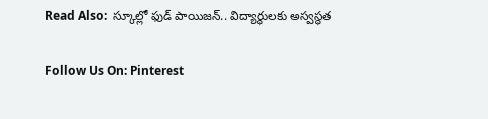Read Also:  స్కూల్లో ఫుడ్ పాయిజన్.. విద్యార్థులకు అస్వస్థత

Follow Us On: Pinterest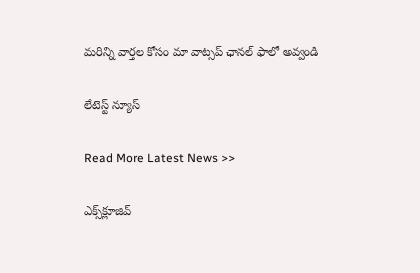మ‌రిన్ని వార్త‌ల కోసం మా వాట్స‌ప్ ఛాన‌ల్ ఫాలో అవ్వండి

లేటెస్ట్ న్యూస్‌

Read More Latest News >>

ఎక్స్‌క్లూజివ్‌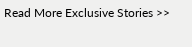Read More Exclusive Stories >>